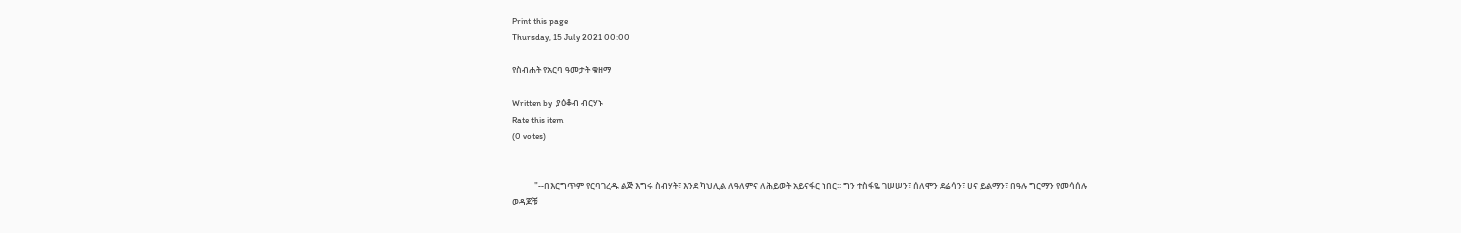Print this page
Thursday, 15 July 2021 00:00

የስብሐት የአርባ ዓመታት ቁዘማ

Written by  ያዕቆብ ብርሃኑ
Rate this item
(0 votes)


           "--በእርግጥም የርባገረዱ ልጅ እግሩ ስብሃት፣ እንደ ካህሊል ለዓለምና ለሕይወት አይናፋር ነበር፡፡ ግን ተስፋዬ ገሠሠን፣ ሰለሞን ደሬሳን፣ ሀና ይልማን፣ በዓሉ ግርማን የመሳሰሉ ወዳጆቹ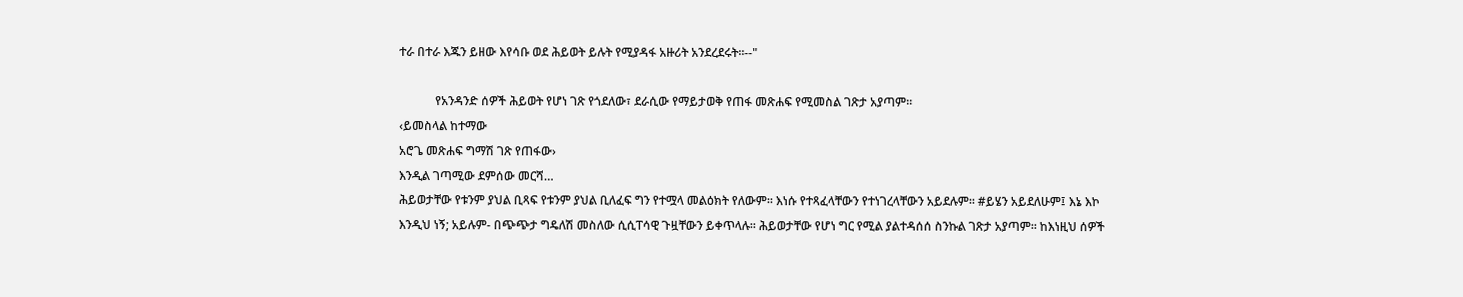ተራ በተራ እጁን ይዘው እየሳቡ ወደ ሕይወት ይሉት የሚያዳፋ አዙሪት አንደረደሩት፡፡--"

            የአንዳንድ ሰዎች ሕይወት የሆነ ገጽ የጎደለው፣ ደራሲው የማይታወቅ የጠፋ መጽሐፍ የሚመስል ገጽታ አያጣም፡፡
‹ይመስላል ከተማው
አሮጌ መጽሐፍ ግማሽ ገጽ የጠፋው›
እንዲል ገጣሚው ደምሰው መርሻ…
ሕይወታቸው የቱንም ያህል ቢጻፍ የቱንም ያህል ቢለፈፍ ግን የተሟላ መልዕክት የለውም፡፡ እነሱ የተጻፈላቸውን የተነገረላቸውን አይደሉም፡፡ #ይሄን አይደለሁም፤ እኔ እኮ እንዲህ ነኝ; አይሉም- በጭጭታ ግዴለሽ መስለው ሲሲፐሳዊ ጉዟቸውን ይቀጥላሉ፡፡ ሕይወታቸው የሆነ ግር የሚል ያልተዳሰሰ ስንኩል ገጽታ አያጣም፡፡ ከእነዚህ ሰዎች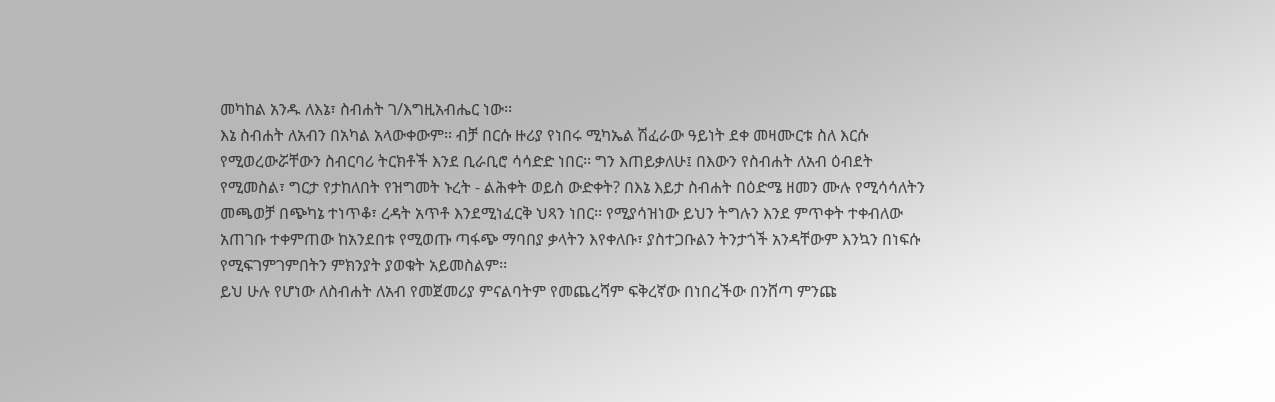መካከል አንዱ ለእኔ፣ ስብሐት ገ/እግዚአብሔር ነው፡፡
እኔ ስብሐት ለአብን በአካል አላውቀውም፡፡ ብቻ በርሱ ዙሪያ የነበሩ ሚካኤል ሽፈራው ዓይነት ደቀ መዛሙርቱ ስለ እርሱ የሚወረውሯቸውን ስብርባሪ ትርክቶች እንደ ቢራቢሮ ሳሳድድ ነበር፡፡ ግን እጠይቃለሁ፤ በእውን የስብሐት ለአብ ዕብደት የሚመስል፣ ግርታ የታከለበት የዝግመት ኑረት - ልሕቀት ወይስ ውድቀት? በእኔ እይታ ስብሐት በዕድሜ ዘመን ሙሉ የሚሳሳለትን መጫወቻ በጭካኔ ተነጥቆ፣ ረዳት አጥቶ እንደሚነፈርቅ ህጻን ነበር፡፡ የሚያሳዝነው ይህን ትግሉን እንደ ምጥቀት ተቀብለው አጠገቡ ተቀምጠው ከአንደበቱ የሚወጡ ጣፋጭ ማባበያ ቃላትን እየቀለቡ፣ ያስተጋቡልን ትንታጎች አንዳቸውም እንኳን በነፍሱ የሚፍገምገምበትን ምክንያት ያወቁት አይመስልም፡፡
ይህ ሁሉ የሆነው ለስብሐት ለአብ የመጀመሪያ ምናልባትም የመጨረሻም ፍቅረኛው በነበረችው በንሸጣ ምንጩ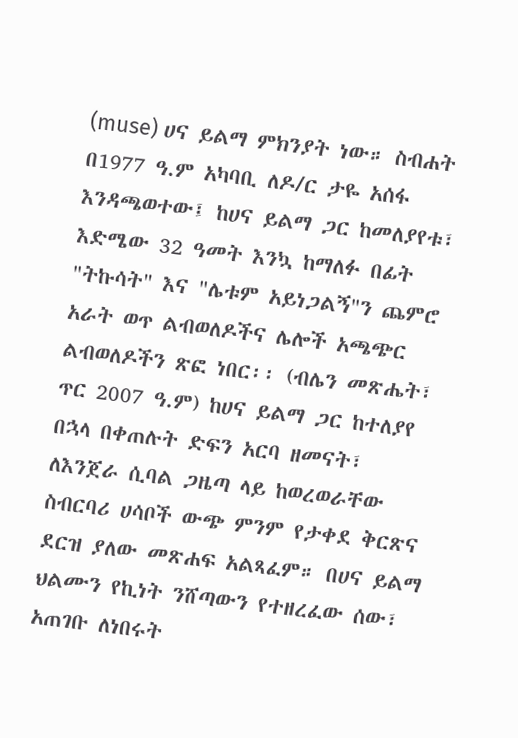(muse) ሀና ይልማ ምክንያት ነው። ስብሐት በ1977 ዓ.ም አካባቢ ለዶ/ር ታዬ አሰፋ እንዳጫወተው፤ ከሀና ይልማ ጋር ከመለያየቱ፣ እድሜው 32 ዓመት እንኳ ከማለፉ በፊት "ትኩሳት" እና "ሌቱም አይነጋልኝ"ን ጨምሮ አራት ወጥ ልብወለዶችና ሌሎች አጫጭር ልብወለዶችን ጽፎ ነበር፡፡ (ብሌን መጽሔት፣ ጥር 2007 ዓ.ም) ከሀና ይልማ ጋር ከተለያየ በኋላ በቀጠሉት ድፍን አርባ ዘመናት፣ ለእንጀራ ሲባል ጋዜጣ ላይ ከወረወራቸው ስብርባሪ ሀሳቦች ውጭ ምንም የታቀደ ቅርጽና ደርዝ ያለው መጽሐፍ አልጻፈም። በሀና ይልማ ህልሙን የኪነት ንሸጣውን የተዘረፈው ሰው፣ አጠገቡ ለነበሩት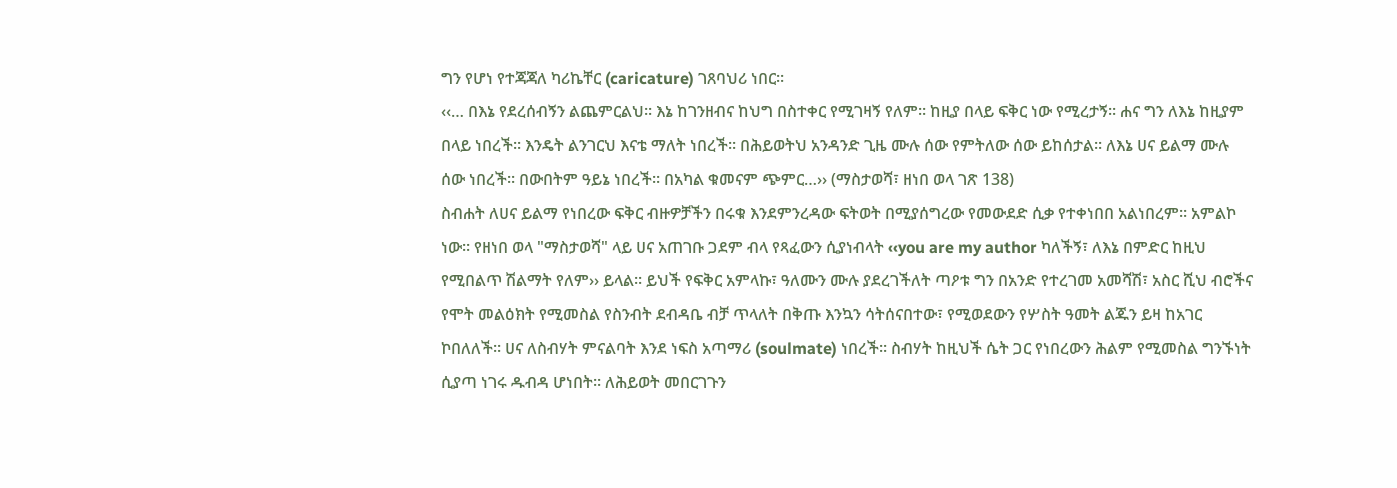ግን የሆነ የተጃጃለ ካሪኬቸር (caricature) ገጸባህሪ ነበር፡፡
‹‹… በእኔ የደረሰብኝን ልጨምርልህ፡፡ እኔ ከገንዘብና ከህግ በስተቀር የሚገዛኝ የለም። ከዚያ በላይ ፍቅር ነው የሚረታኝ፡፡ ሐና ግን ለእኔ ከዚያም በላይ ነበረች፡፡ እንዴት ልንገርህ እናቴ ማለት ነበረች፡፡ በሕይወትህ አንዳንድ ጊዜ ሙሉ ሰው የምትለው ሰው ይከሰታል፡፡ ለእኔ ሀና ይልማ ሙሉ ሰው ነበረች፡፡ በውበትም ዓይኔ ነበረች፡፡ በአካል ቁመናም ጭምር…›› (ማስታወሻ፣ ዘነበ ወላ ገጽ 138)
ስብሐት ለሀና ይልማ የነበረው ፍቅር ብዙዎቻችን በሩቁ እንደምንረዳው ፍትወት በሚያሰግረው የመውደድ ሲቃ የተቀነበበ አልነበረም፡፡ አምልኮ ነው፡፡ የዘነበ ወላ "ማስታወሻ" ላይ ሀና አጠገቡ ጋደም ብላ የጻፈውን ሲያነብላት ‹‹you are my author ካለችኝ፣ ለእኔ በምድር ከዚህ የሚበልጥ ሽልማት የለም›› ይላል፡፡ ይህች የፍቅር አምላኩ፣ ዓለሙን ሙሉ ያደረገችለት ጣዖቱ ግን በአንድ የተረገመ አመሻሽ፣ አስር ሺህ ብሮችና የሞት መልዕክት የሚመስል የስንብት ደብዳቤ ብቻ ጥላለት በቅጡ እንኳን ሳትሰናበተው፣ የሚወደውን የሦስት ዓመት ልጁን ይዛ ከአገር ኮበለለች፡፡ ሀና ለስብሃት ምናልባት እንደ ነፍስ አጣማሪ (soulmate) ነበረች፡፡ ስብሃት ከዚህች ሴት ጋር የነበረውን ሕልም የሚመስል ግንኙነት ሲያጣ ነገሩ ዱብዳ ሆነበት፡፡ ለሕይወት መበርገጉን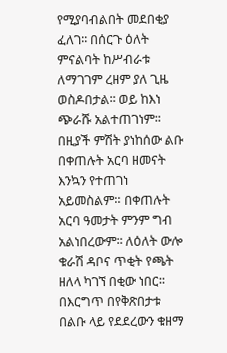የሚያባብልበት መደበቂያ ፈለገ፡፡ በሰርጉ ዕለት ምናልባት ከሥብራቱ ለማገገም ረዘም ያለ ጊዜ ወስዶበታል፡፡ ወይ ከእነ ጭራሹ አልተጠገነም፡፡
በዚያች ምሽት ያነከሰው ልቡ በቀጠሉት አርባ ዘመናት እንኳን የተጠገነ አይመስልም። በቀጠሉት አርባ ዓመታት ምንም ግብ አልነበረውም፡፡ ለዕለት ውሎ ቁራሽ ዳቦና ጥቂት የጫት ዘለላ ካገኘ በቂው ነበር፡፡ በእርግጥ በየቅጽበታቱ በልቡ ላይ የደደረውን ቁዘማ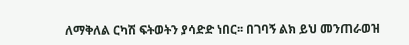ለማቅለል ርካሽ ፍትወትን ያሳድድ ነበር፡፡ በገባኝ ልክ ይህ መንጠራወዝ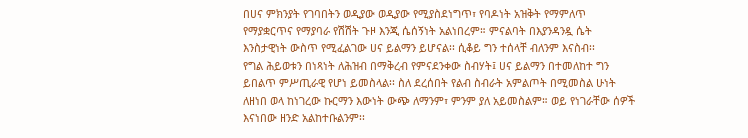በሀና ምክንያት የገባበትን ወዲያው ወዲያው የሚያስደነግጥ፣ የባዶነት አዝቅት የማምለጥ የማያቋርጥና የማያባራ የሽሽት ጉዞ እንጂ ሴሰኝነት አልነበረም። ምናልባት በእያንዳንዷ ሴት እንስታዊነት ውስጥ የሚፈልገው ሀና ይልማን ይሆናል፡፡ ሲቆይ ግን ተሰላቸ ብለንም እናስብ፡፡
የግል ሕይወቱን በነጻነት ለሕዝብ በማቅረብ የምናደንቀው ስብሃት፤ ሀና ይልማን በተመለከተ ግን ይበልጥ ምሥጢራዊ የሆነ ይመስላል፡፡ ስለ ደረሰበት የልብ ስብራት አምልጦት በሚመስል ሁነት ለዘነበ ወላ ከነገረው ኩርማን እውነት ውጭ ለማንም፣ ምንም ያለ አይመስልም። ወይ የነገራቸው ሰዎች እናነበው ዘንድ አልከተቡልንም፡፡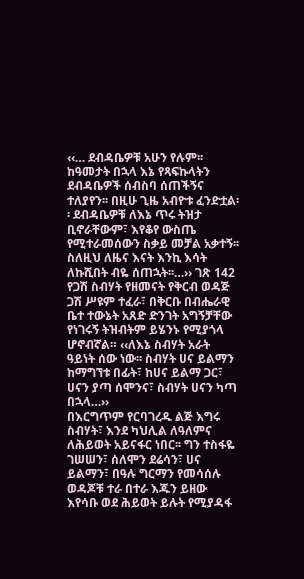‹‹… ደብዳቤዎቹ አሁን የሉም፡፡ ከዓመታት በኋላ እኔ የጻፍኩላትን ደብዳቤዎች ሰብስባ ሰጠችኝና ተለያየን፡፡ በዚሁ ጊዜ አብዮቱ ፈንድቷል፡፡ ደብዳቤዎቹ ለእኔ ጥሩ ትዝታ ቢኖራቸውም፣ እየቆየ ውስጤ የሚተራመሰውን ስቃይ መቻል አቃተኝ፡፡ ስለዚህ ለዜና እናት እንኪ እሳት ለኩሺበት ብዬ ሰጠኋት፡፡…›› ገጽ 142
የጋሽ ስብሃት የዘመናት የቅርብ ወዳጅ ጋሽ ሥዩም ተፈራ፣ በቅርቡ በብሔራዊ ቤተ ተውኔት አጸድ ድንገት አግኝቻቸው የነገሩኝ ትዝብትም ይሄንኑ የሚያጎላ ሆኖብኛል። ‹‹ለእኔ ስብሃት አራት ዓይነት ሰው ነው፡፡ ስብሃት ሀና ይልማን ከማግኘቱ በፊት፣ ከሀና ይልማ ጋር፣ ሀናን ያጣ ሰሞንና፣ ስብሃት ሀናን ካጣ በኋላ…››
በእርግጥም የርባገረዱ ልጅ እግሩ ስብሃት፣ እንደ ካህሊል ለዓለምና ለሕይወት አይናፋር ነበር፡፡ ግን ተስፋዬ ገሠሠን፣ ሰለሞን ደሬሳን፣ ሀና ይልማን፣ በዓሉ ግርማን የመሳሰሉ ወዳጆቹ ተራ በተራ እጁን ይዘው እየሳቡ ወደ ሕይወት ይሉት የሚያዳፋ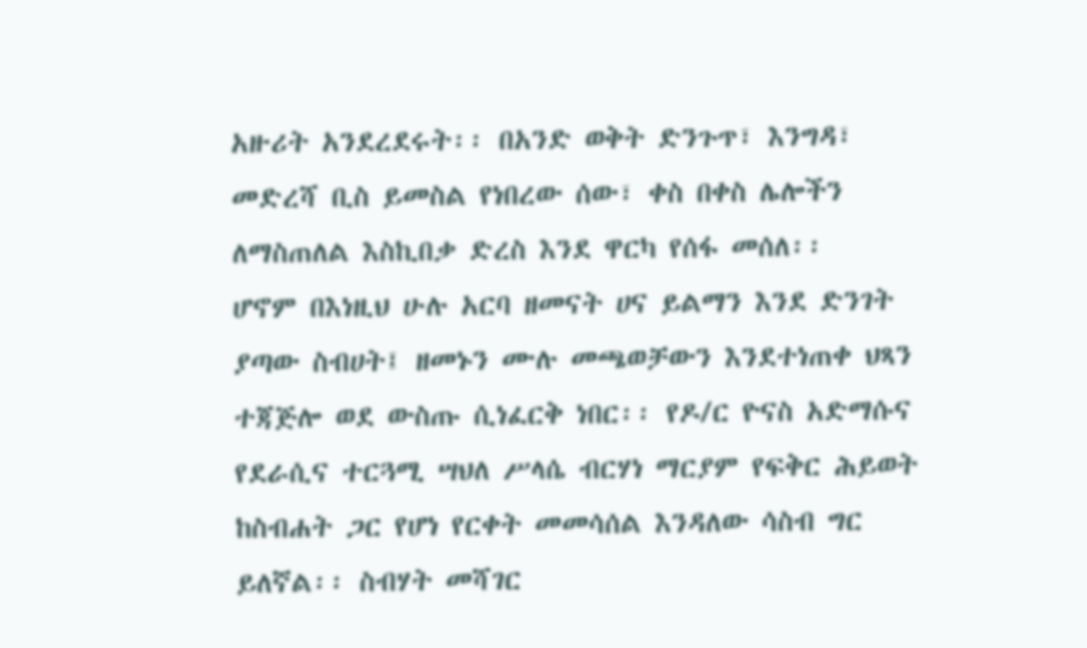አዙሪት አንደረደሩት፡፡ በአንድ ወቅት ድንጉጥ፣ እንግዳ፣ መድረሻ ቢስ ይመስል የነበረው ሰው፣ ቀስ በቀስ ሌሎችን ለማስጠለል እስኪበቃ ድረስ እንደ ዋርካ የሰፋ መሰለ፡፡
ሆኖም በእነዚህ ሁሉ አርባ ዘመናት ሀና ይልማን እንደ ድንገት ያጣው ስብሀት፤ ዘመኑን ሙሉ መጫወቻውን እንደተነጠቀ ህጻን ተጃጅሎ ወደ ውስጡ ሲነፈርቅ ነበር፡፡ የዶ/ር ዮናስ አድማሱና የደራሲና ተርጓሚ ሣህለ ሥላሴ ብርሃነ ማርያም የፍቅር ሕይወት ከስብሐት ጋር የሆነ የርቀት መመሳሰል እንዳለው ሳስብ ግር ይለኛል፡፡ ስብሃት መሻገር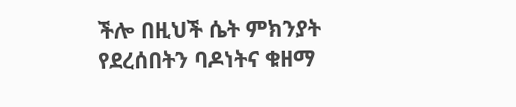ችሎ በዚህች ሴት ምክንያት የደረሰበትን ባዶነትና ቁዘማ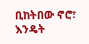ቢከትበው ኖሮ፣ እንዴት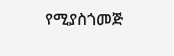የሚያስጎመጅ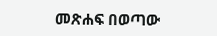መጽሐፍ በወጣው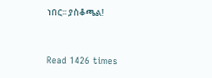ነበር፡፡ ያስቆጫል!


Read 1426 times